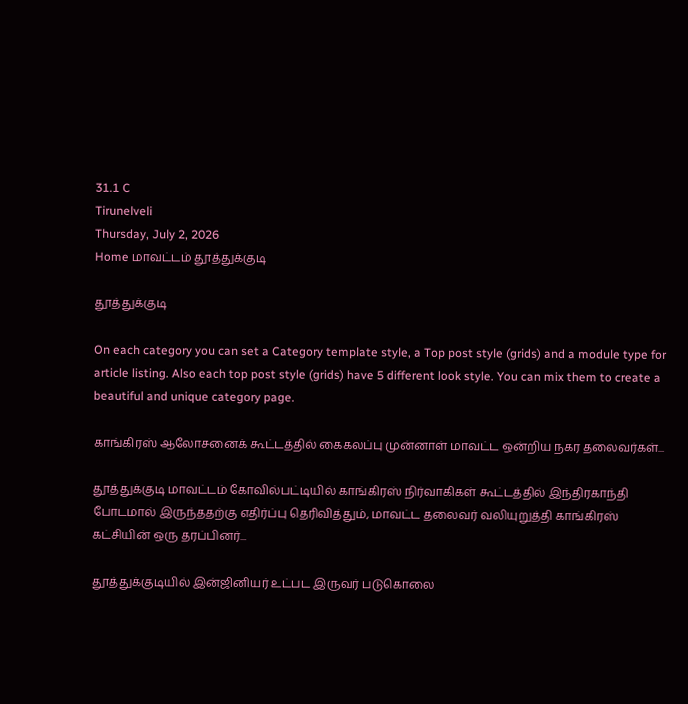31.1 C
Tirunelveli
Thursday, July 2, 2026
Home மாவட்டம் தூத்துக்குடி

தூத்துக்குடி

On each category you can set a Category template style, a Top post style (grids) and a module type for article listing. Also each top post style (grids) have 5 different look style. You can mix them to create a beautiful and unique category page.

காங்கிரஸ் ஆலோசனைக் கூட்டத்தில் கைகலப்பு முன்னாள் மாவட்ட ஒன்றிய நகர தலைவர்கள்...

தூத்துக்குடி மாவட்டம் கோவில்பட்டியில் காங்கிரஸ் நிர்வாகிகள் கூட்டத்தில் இந்திரகாந்தி போடமால் இருந்ததற்கு எதிர்ப்பு தெரிவித்தும், மாவட்ட தலைவர் வலியுறுத்தி காங்கிரஸ் கட்சியின் ஒரு தரப்பினர்...

தூத்துக்குடியில் இன்ஜினியர் உட்பட இருவர் படுகொலை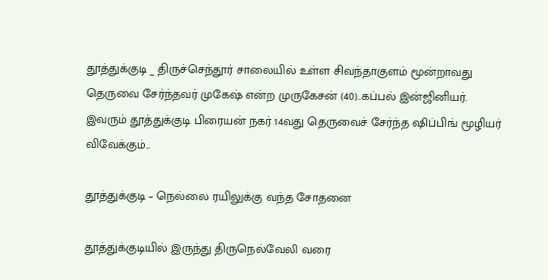தூத்துக்குடி _ திருச்செந்தூர் சாலையில் உள்ள சிவந்தாகுளம் மூன்றாவது தெருவை சேர்ந்தவர் முகேஷ் என்ற முருகேசன் (40)..கப்பல் இன்ஜினியர். இவரும் தூத்துக்குடி பிரையன் நகர் 14வது தெருவைச் சேர்ந்த ஷிப்பிங் மூழியர் விவேக்கும்...

தூத்துக்குடி – நெல்லை ரயிலுக்கு வந்த சோதனை

தூத்துக்குடியில் இருந்து திருநெல்வேலி வரை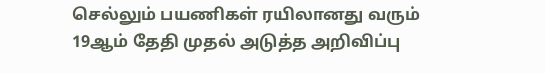செல்லும் பயணிகள் ரயிலானது வரும் 19ஆம் தேதி முதல் அடுத்த அறிவிப்பு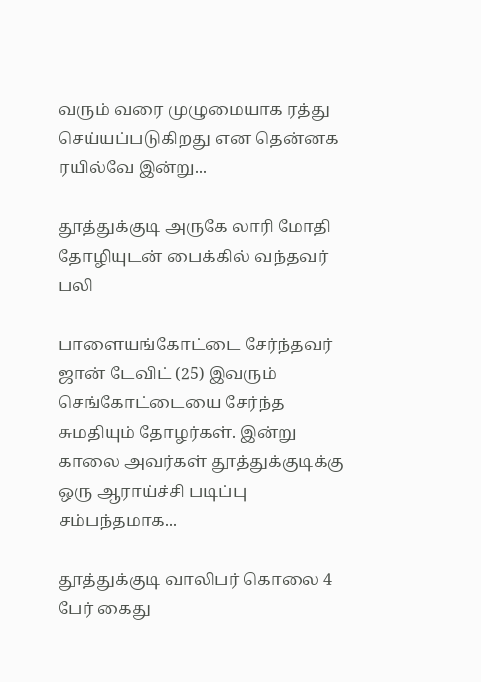வரும் வரை முழுமையாக ரத்து செய்யப்படுகிறது என தென்னக ரயில்வே இன்று...

தூத்துக்குடி அருகே லாரி மோதி தோழியுடன் பைக்கில் வந்தவர் பலி

பாளையங்கோட்டை சேர்ந்தவர் ஜான் டேவிட் (25) இவரும் செங்கோட்டையை சேர்ந்த சுமதியும் தோழர்கள். இன்று காலை அவர்கள் தூத்துக்குடிக்கு ஒரு ஆராய்ச்சி படிப்பு சம்பந்தமாக...

தூத்துக்குடி வாலிபர் கொலை 4 பேர் கைது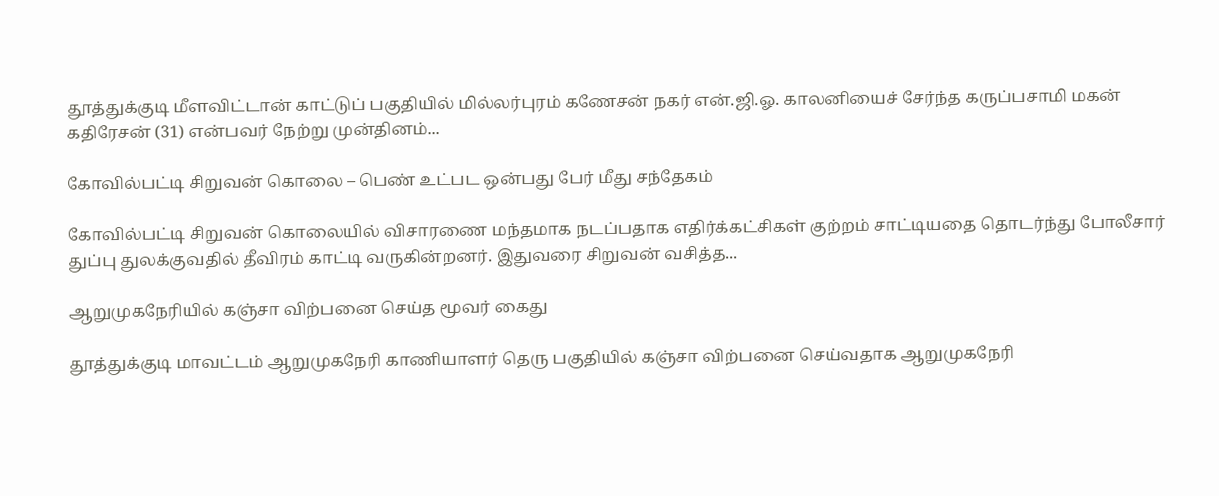தூத்துக்குடி மீளவிட்டான் காட்டுப் பகுதியில் மில்லர்புரம் கணேசன் நகர் என்.ஜி.ஓ. காலனியைச் சேர்ந்த கருப்பசாமி மகன் கதிரேசன் (31) என்பவர் நேற்று முன்தினம்...

கோவில்பட்டி சிறுவன் கொலை – பெண் உட்பட ஒன்பது பேர் மீது சந்தேகம்

கோவில்பட்டி சிறுவன் கொலையில் விசாரணை மந்தமாக நடப்பதாக எதிர்க்கட்சிகள் குற்றம் சாட்டியதை தொடர்ந்து போலீசார் துப்பு துலக்குவதில் தீவிரம் காட்டி வருகின்றனர். இதுவரை சிறுவன் வசித்த...

ஆறுமுகநேரியில் கஞ்சா விற்பனை செய்த மூவர் கைது

தூத்துக்குடி மாவட்டம் ஆறுமுகநேரி காணியாளர் தெரு பகுதியில் கஞ்சா விற்பனை செய்வதாக ஆறுமுகநேரி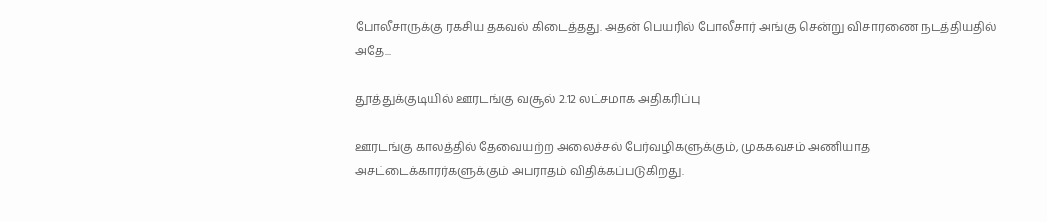போலீசாருக்கு ரகசிய தகவல் கிடைத்தது. அதன் பெயரில் போலீசார் அங்கு சென்று விசாரணை நடத்தியதில் அதே...

தூத்துக்குடியில் ஊரடங்கு வசூல் 2.12 லட்சமாக அதிகரிப்பு

ஊரடங்கு காலத்தில் தேவையற்ற அலைச்சல் பேர்வழிகளுக்கும், முககவசம் அணியாத அசட்டைக்காரர்களுக்கும் அபராதம் விதிக்கப்படுகிறது.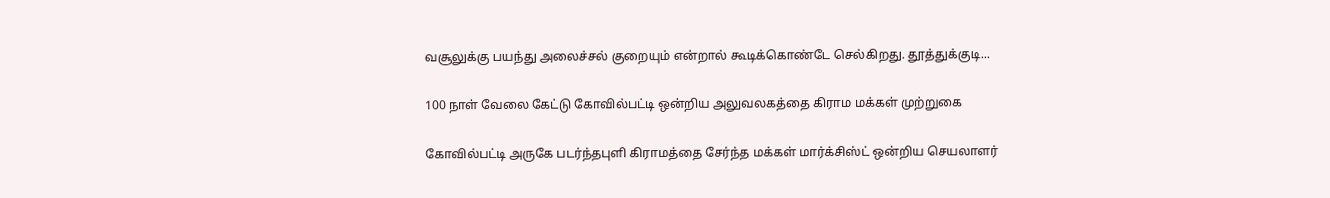வசூலுக்கு பயந்து அலைச்சல் குறையும் என்றால் கூடிக்கொண்டே செல்கிறது. தூத்துக்குடி...

100 நாள் வேலை கேட்டு கோவில்பட்டி ஒன்றிய அலுவலகத்தை கிராம மக்கள் முற்றுகை

கோவில்பட்டி அருகே படர்ந்தபுளி கிராமத்தை சேர்ந்த மக்கள் மார்க்சிஸ்ட் ஒன்றிய செயலாளர்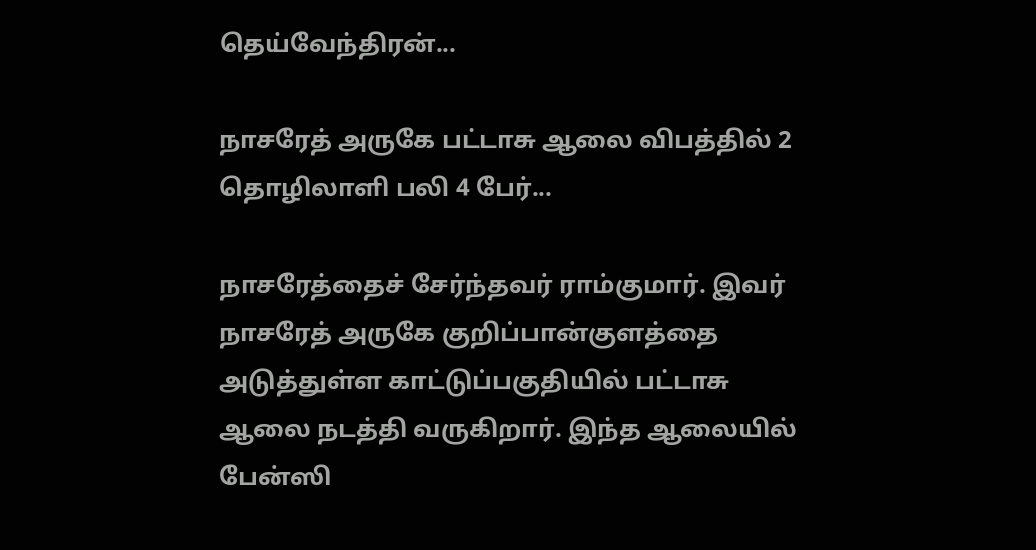தெய்வேந்திரன்...

நாசரேத் அருகே பட்டாசு ஆலை விபத்தில் 2 தொழிலாளி பலி 4 பேர்...

நாசரேத்தைச் சேர்ந்தவர் ராம்குமார். இவர் நாசரேத் அருகே குறிப்பான்குளத்தை அடுத்துள்ள காட்டுப்பகுதியில் பட்டாசு ஆலை நடத்தி வருகிறார். இந்த ஆலையில் பேன்ஸி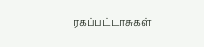ரகப்பட்டாசுகள்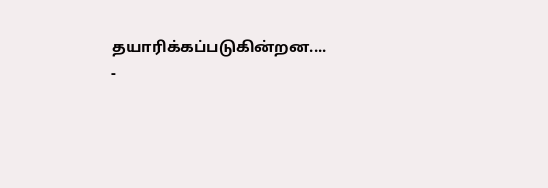தயாரிக்கப்படுகின்றன....
-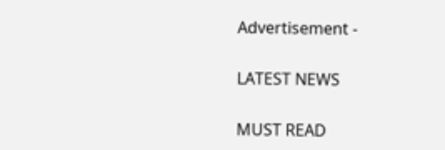Advertisement -

LATEST NEWS

MUST READ